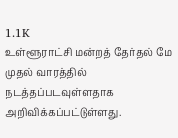1.1K
உள்ளூராட்சி மன்றத் தேர்தல் மே முதல் வாரத்தில் நடத்தப்படவுள்ளதாக அறிவிக்கப்பட்டுள்ளது.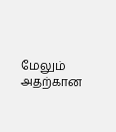மேலும் அதற்கான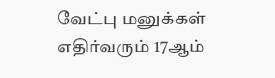வேட்பு மனுக்கள் எதிர்வரும் 17ஆம்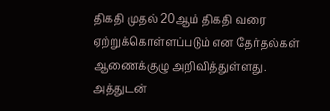திகதி முதல் 20ஆம் திகதி வரை ஏற்றுக்கொள்ளப்படும் என தேர்தல்கள் ஆணைக்குழு அறிவித்துள்ளது. அத்துடன்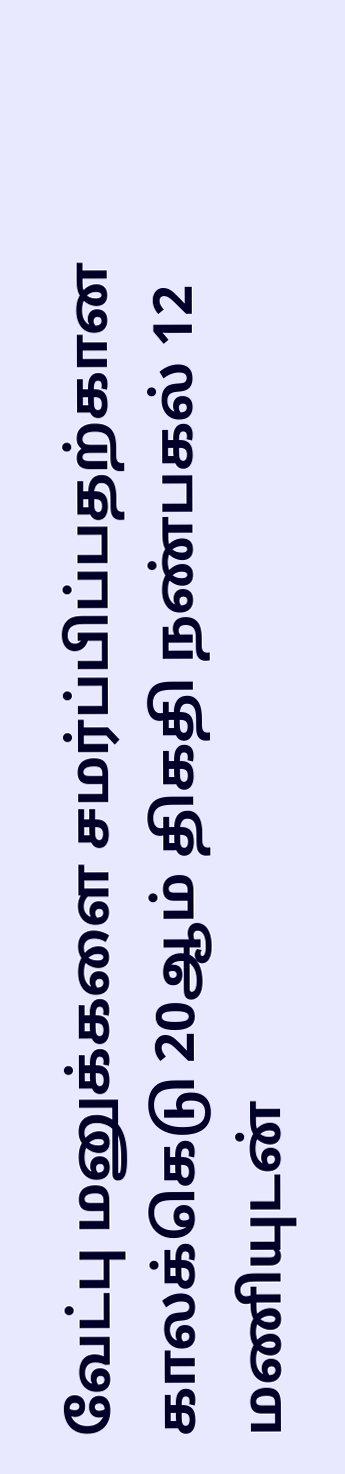வேட்பு மனுக்களை சமர்ப்பிப்பதற்கான காலக்கெடு 20ஆம் திகதி நண்பகல் 12 மணியுடன்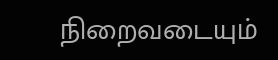நிறைவடையும்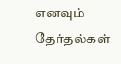எனவும் தேர்தல்கள்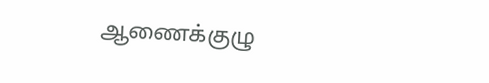ஆணைக்குழு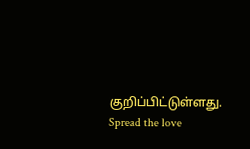குறிப்பிட்டுள்ளது.
Spread the love